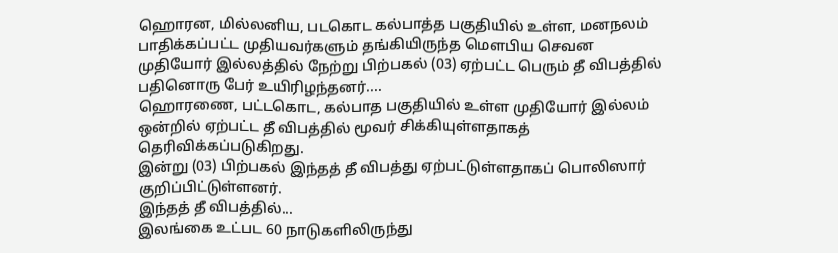ஹொரன, மில்லனிய, படகொட கல்பாத்த பகுதியில் உள்ள, மனநலம் பாதிக்கப்பட்ட முதியவர்களும் தங்கியிருந்த மௌபிய செவன முதியோர் இல்லத்தில் நேற்று பிற்பகல் (03) ஏற்பட்ட பெரும் தீ விபத்தில் பதினொரு பேர் உயிரிழந்தனர்....
ஹொரணை, பட்டகொட, கல்பாத பகுதியில் உள்ள முதியோர் இல்லம் ஒன்றில் ஏற்பட்ட தீ விபத்தில் மூவர் சிக்கியுள்ளதாகத் தெரிவிக்கப்படுகிறது.
இன்று (03) பிற்பகல் இந்தத் தீ விபத்து ஏற்பட்டுள்ளதாகப் பொலிஸார் குறிப்பிட்டுள்ளனர்.
இந்தத் தீ விபத்தில்...
இலங்கை உட்பட 60 நாடுகளிலிருந்து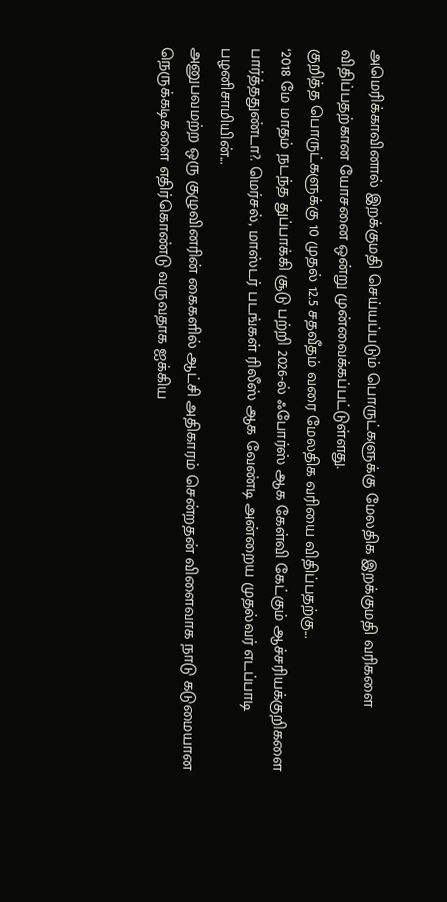அமெரிக்காவினால் இறக்குமதி செய்யப்படும் பொருட்களுக்கு மேலதிக இறக்குமதி வரிகளை விதிப்பதற்கான யோசனை ஒன்று முன்வைக்கப்பட்டுள்ளது.
குறித்த பொருட்களுக்கு 10 முதல் 12.5 சதவீதம் வரை மேலதிக வரியை விதிப்பதற்கு...
‘2018 மே மாதம் நடந்த துப்பாக்கி சூடு பற்றி 2026-ல் ஃபோர்ஸ் ஆக கேள்வி கேட்கும் ஆச்சரியக்குறிகளை பார்த்ததுண்டா?. மெர்சல், மாஸ்டர் படங்கள் ரிலீஸ் ஆக வேண்டி அன்றைய முதல்வர் எடப்பாடி பழனிசாமியின்...
அனுபவமற்ற ஒரு குழுவினரின் கைகளில் ஆட்சி அதிகாரம் சென்றதன் விளைவாக நாடு கடுமையான நெருக்கடிகளை எதிர்கொண்டு வருவதாக ஐக்கிய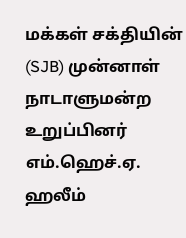மக்கள் சக்தியின் (SJB) முன்னாள் நாடாளுமன்ற உறுப்பினர் எம்.ஹெச்.ஏ. ஹலீம்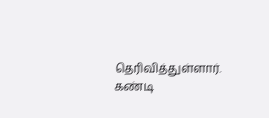தெரிவித்துள்ளார்.
கண்டி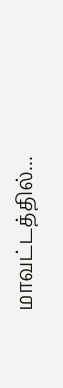மாவட்டத்தில்...